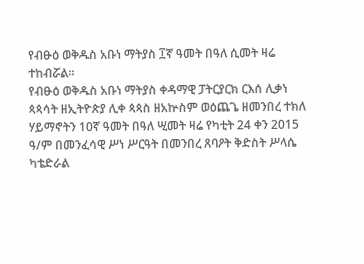የብፁዕ ወቅዱስ አቡነ ማትያስ ፲ኛ ዓመት በዓለ ሲመት ዛሬ ተከብሯል።
የብፁዕ ወቅዱስ አቡነ ማትያስ ቀዳማዊ ፓትርያርክ ርእሰ ሊቃነ ጳጳሳት ዘኢትዮጵያ ሊቀ ጳጳስ ዘአኵስም ወዕጨጌ ዘመንበረ ተክለ ሃይማኖትን 10ኛ ዓመት በዓለ ሢመት ዛሬ የካቲት 24 ቀን 2015 ዓ/ም በመንፈሳዊ ሥነ ሥርዓት በመንበረ ጸባዖት ቅድስት ሥላሴ ካቴድራል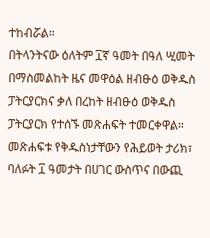ተከብሯል።
በትላንትናው ዕለትም ፲ኛ ዓመት በዓለ ሢመት በማስመልከት ዜና መዋዕል ዘብፁዕ ወቅዱስ ፓትርያርክና ቃለ በረከት ዘብፁዕ ወቅዱስ ፓትርያርክ የተሰኙ መጽሐፍት ተመርቀዋል።
መጽሐፍቱ የቅዱስነታቸውን የሕይወት ታሪክ፣ ባለፉት ፲ ዓመታት በሀገር ውስጥና በውጪ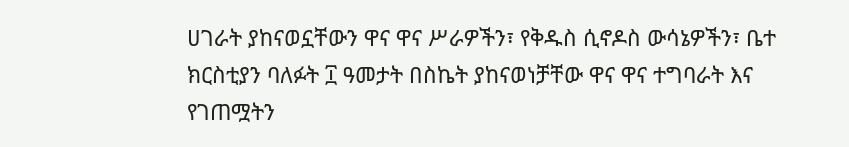ሀገራት ያከናወኗቸውን ዋና ዋና ሥራዎችን፣ የቅዱስ ሲኖዶስ ውሳኔዎችን፣ ቤተ ክርስቲያን ባለፉት ፲ ዓመታት በስኬት ያከናወነቻቸው ዋና ዋና ተግባራት እና የገጠሟትን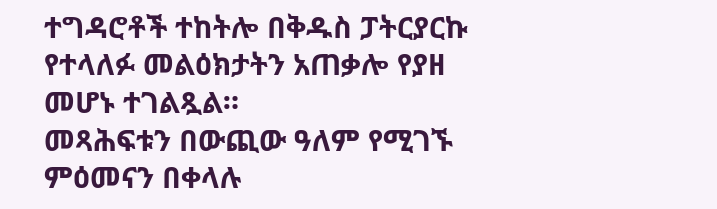ተግዳሮቶች ተከትሎ በቅዱስ ፓትርያርኩ የተላለፉ መልዕክታትን አጠቃሎ የያዘ መሆኑ ተገልጿል።
መጻሕፍቱን በውጪው ዓለም የሚገኙ ምዕመናን በቀላሉ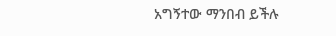አግኝተው ማንበብ ይችሉ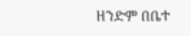ዘንድም በቤተ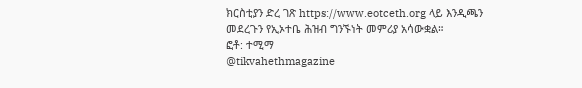ክርስቲያን ድረ ገጽ https://www.eotceth.org ላይ እንዲጫን መደረጉን የኢኦተቤ ሕዝብ ግንኙነት መምሪያ አሳውቋል።
ፎቶ: ተሚማ
@tikvahethmagazine